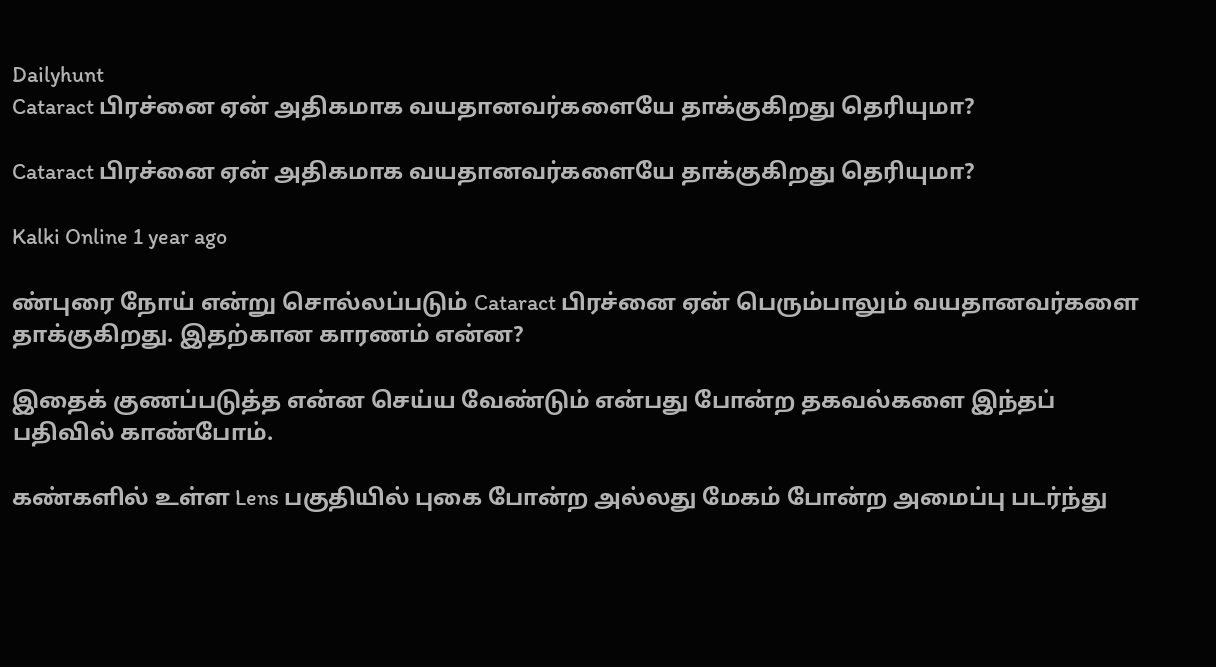Dailyhunt
Cataract பிரச்னை ஏன் அதிகமாக வயதானவர்களையே தாக்குகிறது தெரியுமா?

Cataract பிரச்னை ஏன் அதிகமாக வயதானவர்களையே தாக்குகிறது தெரியுமா?

Kalki Online 1 year ago

ண்புரை நோய் என்று சொல்லப்படும் Cataract பிரச்னை ஏன் பெரும்பாலும் வயதானவர்களை தாக்குகிறது. இதற்கான காரணம் என்ன?

இதைக் குணப்படுத்த என்ன செய்ய வேண்டும் என்பது போன்ற தகவல்களை இந்தப் பதிவில் காண்போம்.

கண்களில் உள்ள Lens பகுதியில் புகை போன்ற அல்லது மேகம் போன்ற அமைப்பு படர்ந்து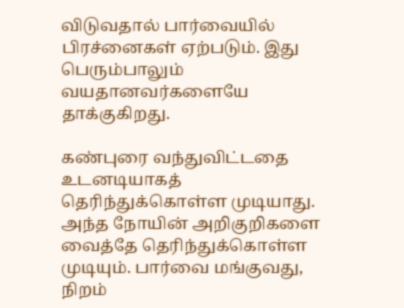விடுவதால் பார்வையில் பிரச்னைகள் ஏற்படும். இது பெரும்பாலும் வயதானவர்களையே தாக்குகிறது.

கண்புரை வந்துவிட்டதை உடனடியாகத் தெரிந்துக்கொள்ள முடியாது. அந்த நோயின் அறிகுறிகளை வைத்தே தெரிந்துக்கொள்ள முடியும். பார்வை மங்குவது, நிறம்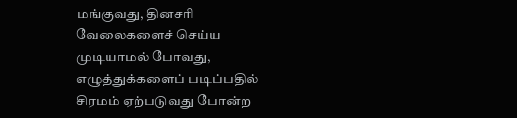மங்குவது, தினசரி வேலைகளைச் செய்ய முடியாமல் போவது, எழுத்துக்களைப் படிப்பதில் சிரமம் ஏற்படுவது போன்ற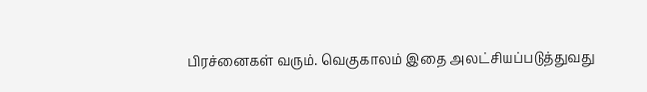பிரச்னைகள் வரும். வெகுகாலம் இதை அலட்சியப்படுத்துவது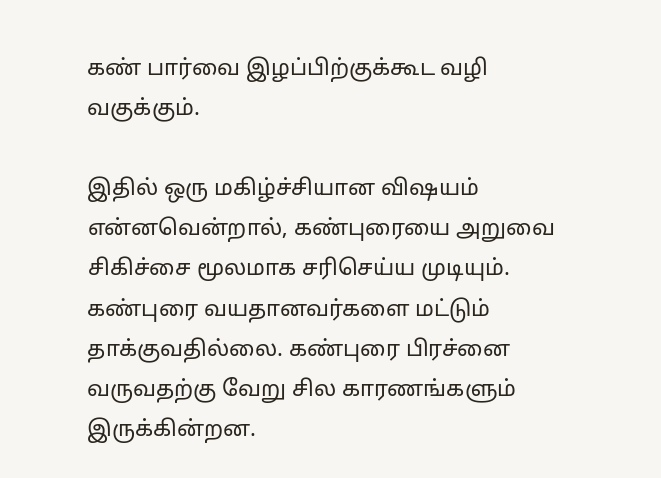கண் பார்வை இழப்பிற்குக்கூட வழி வகுக்கும்.

இதில் ஒரு மகிழ்ச்சியான விஷயம் என்னவென்றால், கண்புரையை அறுவை சிகிச்சை மூலமாக சரிசெய்ய முடியும். கண்புரை வயதானவர்களை மட்டும் தாக்குவதில்லை. கண்புரை பிரச்னை வருவதற்கு வேறு சில காரணங்களும் இருக்கின்றன.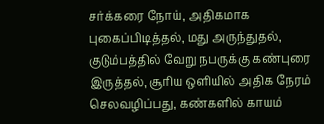சர்க்கரை நோய், அதிகமாக புகைப்பிடித்தல், மது அருந்துதல், குடும்பத்தில் வேறு நபருக்கு கண்புரை இருத்தல், சூரிய ஒளியில் அதிக நேரம் செலவழிப்பது, கண்களில் காயம்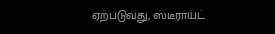ஏற்படுவது, ஸ்டீராய்ட்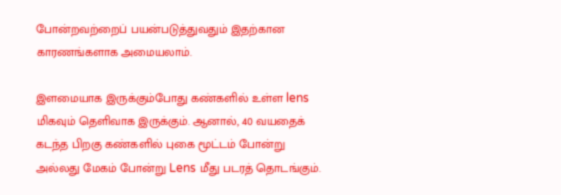போன்றவற்றைப் பயன்படுத்துவதும் இதற்கான காரணங்களாக அமையலாம்.

இளமையாக இருக்கும்போது கண்களில் உள்ள lens மிகவும் தெளிவாக இருக்கும். ஆனால், 40 வயதைக் கடந்த பிறகு கண்களில் புகை மூட்டம் போன்று அல்லது மேகம் போன்று Lens மீது படரத் தொடங்கும்.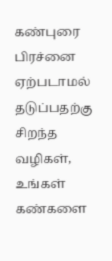கண்புரை பிரச்னை ஏற்படாமல் தடுப்பதற்கு சிறந்த வழிகள், உங்கள் கண்களை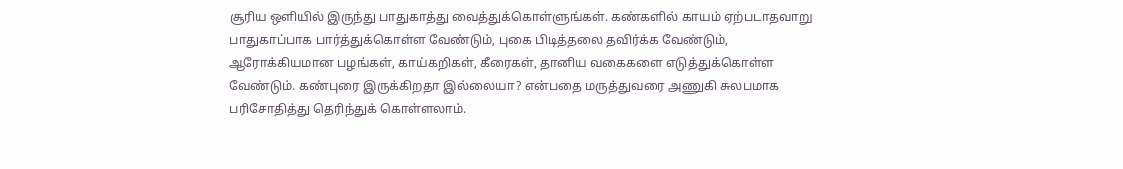சூரிய ஒளியில் இருந்து பாதுகாத்து வைத்துக்கொள்ளுங்கள். கண்களில் காயம் ஏற்படாதவாறு பாதுகாப்பாக பார்த்துக்கொள்ள வேண்டும், புகை பிடித்தலை தவிர்க்க வேண்டும், ஆரோக்கியமான பழங்கள், காய்கறிகள், கீரைகள், தானிய வகைகளை எடுத்துக்கொள்ள வேண்டும். கண்புரை இருக்கிறதா இல்லையா? என்பதை மருத்துவரை அணுகி சுலபமாக பரிசோதித்து தெரிந்துக் கொள்ளலாம்.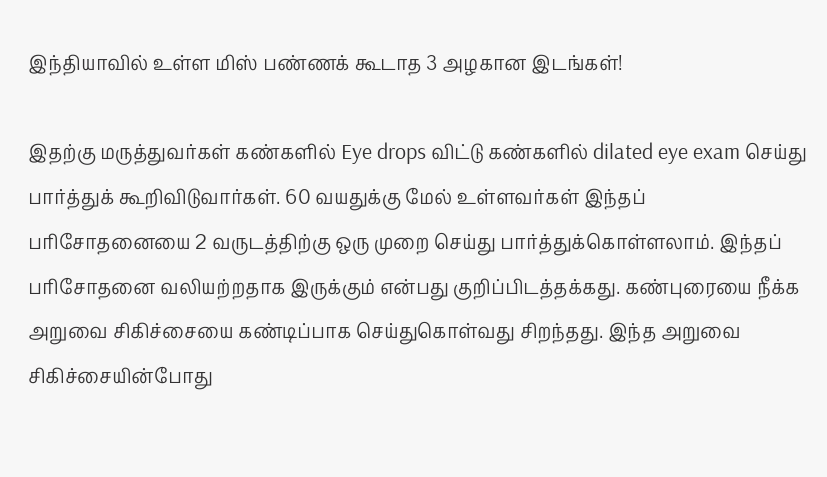இந்தியாவில் உள்ள மிஸ் பண்ணக் கூடாத 3 அழகான இடங்கள்!

இதற்கு மருத்துவர்கள் கண்களில் Eye drops விட்டு கண்களில் dilated eye exam செய்து பார்த்துக் கூறிவிடுவார்கள். 60 வயதுக்கு மேல் உள்ளவர்கள் இந்தப் பரிசோதனையை 2 வருடத்திற்கு ஒரு முறை செய்து பார்த்துக்கொள்ளலாம். இந்தப் பரிசோதனை வலியற்றதாக இருக்கும் என்பது குறிப்பிடத்தக்கது. கண்புரையை நீக்க அறுவை சிகிச்சையை கண்டிப்பாக செய்துகொள்வது சிறந்தது. இந்த அறுவை சிகிச்சையின்போது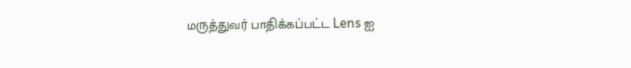மருத்துவர் பாதிக்கப்பட்ட Lens ஐ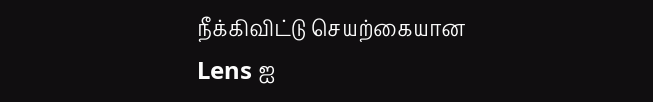நீக்கிவிட்டு செயற்கையான Lens ஐ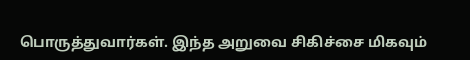பொருத்துவார்கள். இந்த அறுவை சிகிச்சை மிகவும்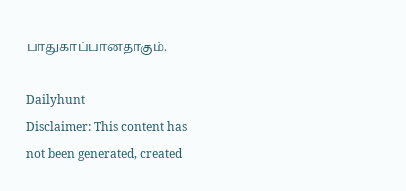பாதுகாப்பானதாகும்.

Dailyhunt
Disclaimer: This content has not been generated, created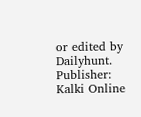or edited by Dailyhunt. Publisher: Kalki Online